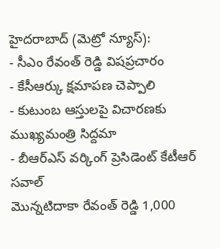హైదరాబాద్ (మెట్రో న్యూస్):
- సీఎం రేవంత్ రెడ్డి విషప్రచారం
- కేసీఆర్కు క్షమాపణ చెప్పాలి
- కుటుంబ ఆస్తులపై విచారణకు ముఖ్యమంత్రి సిద్దమా
- బీఆర్ఎస్ వర్కింగ్ ప్రెసిడెంట్ కేటీఆర్ సవాల్
మొన్నటిదాకా రేవంత్ రెడ్డి 1,000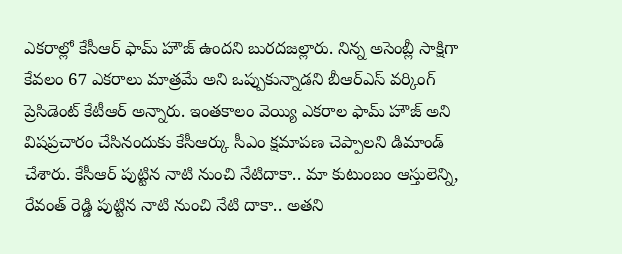ఎకరాల్లో కేసీఆర్ ఫామ్ హౌజ్ ఉందని బురదజల్లారు. నిన్న అసెంబ్లీ సాక్షిగా కేవలం 67 ఎకరాలు మాత్రమే అని ఒప్పుకున్నాడని బీఆర్ఎస్ వర్కింగ్ ప్రెసిడెంట్ కేటీఆర్ అన్నారు. ఇంతకాలం వెయ్యి ఎకరాల ఫామ్ హౌజ్ అని విషప్రచారం చేసినందుకు కేసీఆర్కు సీఎం క్షమాపణ చెప్పాలని డిమాండ్ చేశారు. కేసీఆర్ పుట్టిన నాటి నుంచి నేటిదాకా.. మా కుటుంబం ఆస్తులెన్ని, రేవంత్ రెడ్డి పుట్టిన నాటి నుంచి నేటి దాకా.. అతని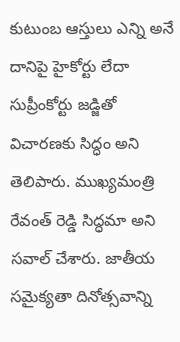కుటుంబ ఆస్తులు ఎన్ని అనే దానిపై హైకోర్టు లేదా సుప్రీంకోర్టు జడ్జితో విచారణకు సిద్ధం అని తెలిపారు. ముఖ్యమంత్రి రేవంత్ రెడ్డి సిద్ధమా అని సవాల్ చేశారు. జాతీయ సమైక్యతా దినోత్సవాన్ని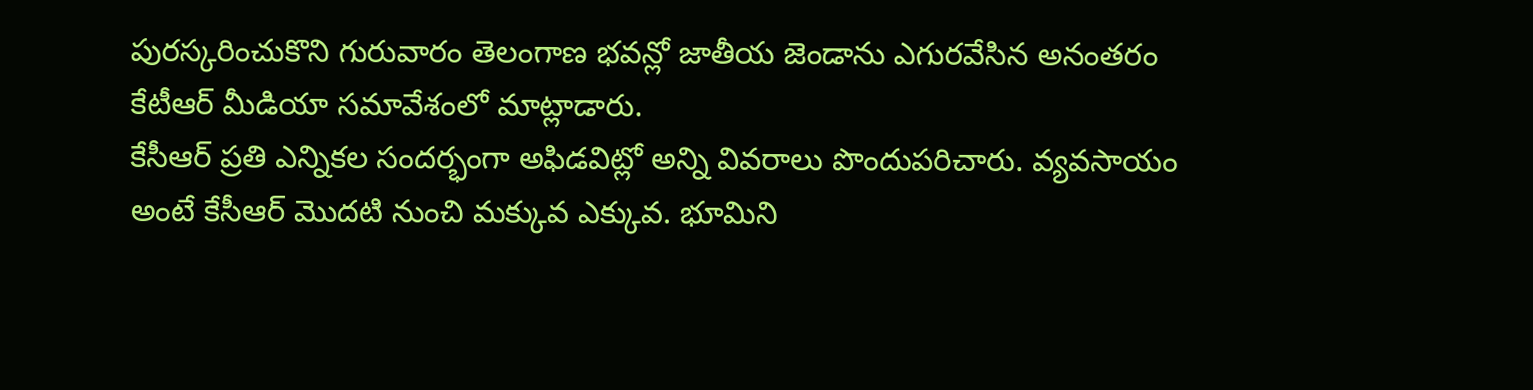పురస్కరించుకొని గురువారం తెలంగాణ భవన్లో జాతీయ జెండాను ఎగురవేసిన అనంతరం కేటీఆర్ మీడియా సమావేశంలో మాట్లాడారు.
కేసీఆర్ ప్రతి ఎన్నికల సందర్భంగా అఫిడవిట్లో అన్ని వివరాలు పొందుపరిచారు. వ్యవసాయం అంటే కేసీఆర్ మొదటి నుంచి మక్కువ ఎక్కువ. భూమిని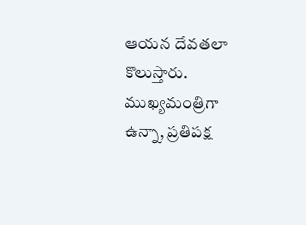ఆయన దేవతలా కొలుస్తారు. ముఖ్యమంత్రిగా ఉన్నా, ప్రతిపక్ష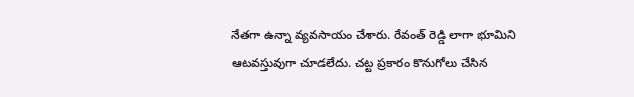నేతగా ఉన్నా వ్యవసాయం చేశారు. రేవంత్ రెడ్డి లాగా భూమిని ఆటవస్తువుగా చూడలేదు. చట్ట ప్రకారం కొనుగోలు చేసిన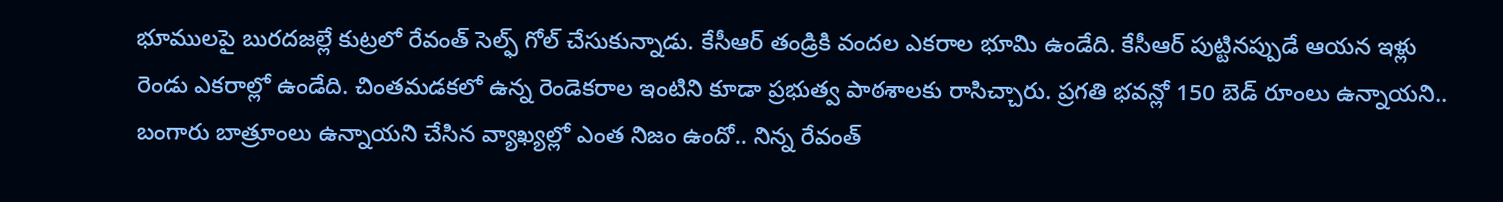భూములపై బురదజల్లే కుట్రలో రేవంత్ సెల్ఫ్ గోల్ చేసుకున్నాడు. కేసీఆర్ తండ్రికి వందల ఎకరాల భూమి ఉండేది. కేసీఆర్ పుట్టినప్పుడే ఆయన ఇళ్లు రెండు ఎకరాల్లో ఉండేది. చింతమడకలో ఉన్న రెండెకరాల ఇంటిని కూడా ప్రభుత్వ పాఠశాలకు రాసిచ్చారు. ప్రగతి భవన్లో 150 బెడ్ రూంలు ఉన్నాయని.. బంగారు బాత్రూంలు ఉన్నాయని చేసిన వ్యాఖ్యల్లో ఎంత నిజం ఉందో.. నిన్న రేవంత్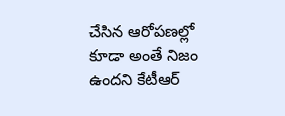చేసిన ఆరోపణల్లో కూడా అంతే నిజం ఉందని కేటీఆర్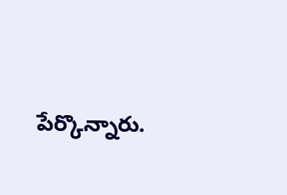పేర్కొన్నారు.